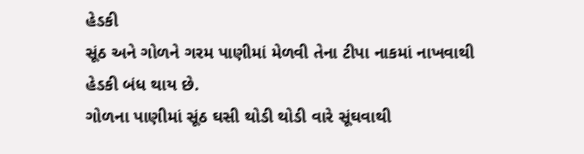હેડકી
સૂંઠ અને ગોળને ગરમ પાણીમાં મેળવી તેના ટીપા નાકમાં નાખવાથી હેડકી બંધ થાય છે.
ગોળના પાણીમાં સૂંઠ ઘસી થોડી થોડી વારે સૂંઘવાથી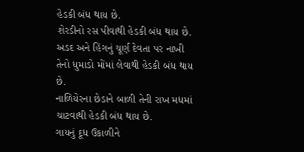હેડકી બંધ થાય છે.
શેરડીનો રસ પીવાથી હેડકી બંધ થાય છે.
અડદ અને હિંગનું ચૂર્ણ દેવતા પર નાખી તેનો ધુમાડો મોંમાં લેવાથી હેડકી બંધ થાય છે.
નાળિયેરના છેડાને બાળી તેની રાખ મધમાં ચાટવાથી હેડકી બંધ થાય છે.
ગાયનું દૂધ ઉકાળીને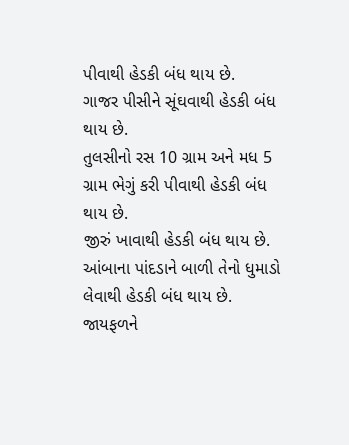પીવાથી હેડકી બંધ થાય છે.
ગાજર પીસીને સૂંઘવાથી હેડકી બંધ થાય છે.
તુલસીનો રસ 10 ગ્રામ અને મધ 5 ગ્રામ ભેગું કરી પીવાથી હેડકી બંધ થાય છે.
જીરું ખાવાથી હેડકી બંધ થાય છે.
આંબાના પાંદડાને બાળી તેનો ધુમાડો લેવાથી હેડકી બંધ થાય છે.
જાયફળને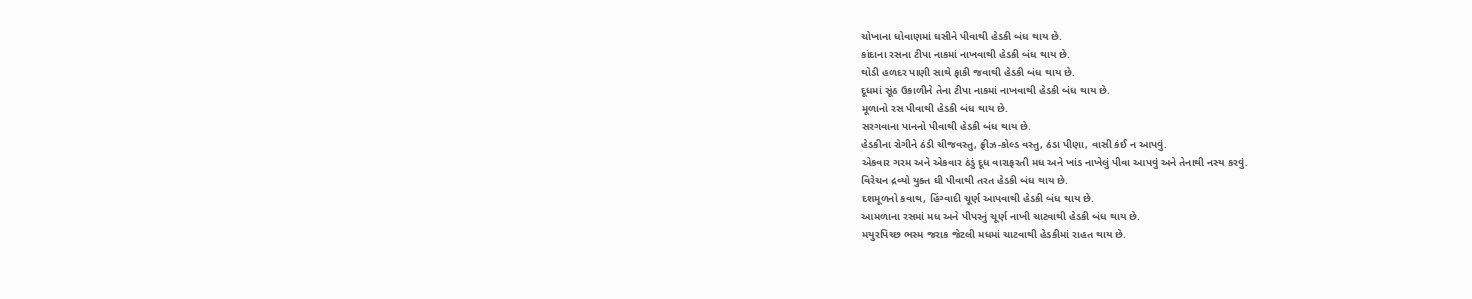ચોખાના ધોવાણમાં ઘસીને પીવાથી હેડકી બંધ થાય છે.
કાંદાના રસના ટીપા નાકમાં નાખવાથી હેડકી બંધ થાય છે.
થોડી હળદર પાણી સાથે ફાકી જવાથી હેડકી બંધ થાય છે.
દૂધમાં સૂંઠ ઉકાળીને તેના ટીપા નાકમાં નાખવાથી હેડકી બંધ થાય છે.
મૂળાનો રસ પીવાથી હેડકી બંધ થાય છે.
સરગવાના પાનનો પીવાથી હેડકી બંધ થાય છે.
હેડકીના રોગીને ઠંડી ચીજવસ્તુ, ફ્રીઝ-કોલ્ડ વસ્તુ, ઠંડા પીણા, વાસી કંઈ ન આપવું.
એકવાર ગરમ અને એકવાર ઠંડું દૂધ વારાફરતી મધ અને ખાંડ નાખેલું પીવા આપવું અને તેનાથી નસ્ય કરવું.
વિરેચન દ્રવ્યો યુક્ત ઘી પીવાથી તરત હેડકી બંધ થાય છે.
દશમૂળનો કવાથ, હિંગ્વાદી ચૂર્ણ આપવાથી હેડકી બંધ થાય છે.
આમળાના રસમાં મધ અને પીપરનું ચૂર્ણ નાખી ચાટવાથી હેડકી બંધ થાય છે.
મયુરપિચ્છ ભસ્મ જરાક જેટલી મધમાં ચાટવાથી હેડકીમાં રાહત થાય છે.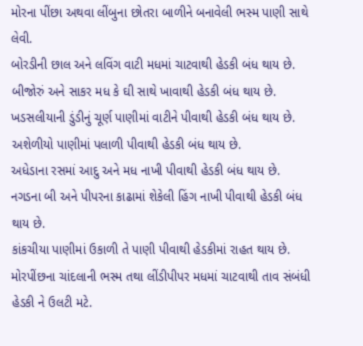મોરના પીંછા અથવા લીંબુના છોતરા બાળીને બનાવેલી ભસ્મ પાણી સાથે લેવી.
બોરડીની છાલ અને લવિંગ વાટી મધમાં ચાટવાથી હેડકી બંધ થાય છે.
બીજોરું અને સાકર મધ કે ઘી સાથે ખાવાથી હેડકી બંધ થાય છે.
ખડસલીયાની ડુંડીનું ચૂર્ણ પાણીમાં વાટીને પીવાથી હેડકી બંધ થાય છે.
અશેળીયો પાણીમાં પલાળી પીવાથી હેડકી બંધ થાય છે.
અધેડાના રસમાં આદુ અને મધ નાખી પીવાથી હેડકી બંધ થાય છે.
નગડના બી અને પીપરના કાઢામાં શેકેલી હિંગ નાખી પીવાથી હેડકી બંધ થાય છે.
કાંકચીયા પાણીમાં ઉકાળી તે પાણી પીવાથી હેડકીમાં રાહત થાય છે.
મોરપીંછના ચાંદલાની ભસ્મ તથા લીંડીપીપર મધમાં ચાટવાથી તાવ સંબંધી હેડકી ને ઉલટી મટે.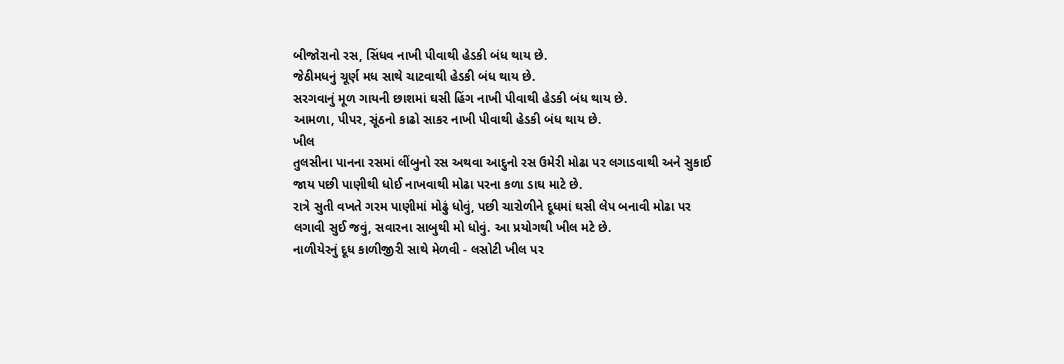બીજોરાનો રસ, સિંધવ નાખી પીવાથી હેડકી બંધ થાય છે.
જેઠીમધનું ચૂર્ણ મધ સાથે ચાટવાથી હેડકી બંધ થાય છે.
સરગવાનું મૂળ ગાયની છાશમાં ઘસી હિંગ નાખી પીવાથી હેડકી બંધ થાય છે.
આમળા, પીપર, સૂંઠનો કાઢો સાકર નાખી પીવાથી હેડકી બંધ થાય છે.
ખીલ
તુલસીના પાનના રસમાં લીંબુનો રસ અથવા આદુનો રસ ઉમેરી મોઢા પર લગાડવાથી અને સુકાઈ જાય પછી પાણીથી ધોઈ નાખવાથી મોઢા પરના કળા ડાઘ માટે છે.
રાત્રે સુતી વખતે ગરમ પાણીમાં મોઢું ધોવું, પછી ચારોળીને દૂધમાં ઘસી લેપ બનાવી મોઢા પર લગાવી સુઈ જવું, સવારના સાબુથી મો ધોવું. આ પ્રયોગથી ખીલ મટે છે.
નાળીયેરનું દૂધ કાળીજીરી સાથે મેળવી - લસોટી ખીલ પર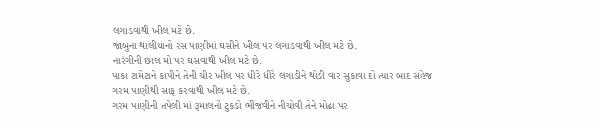લગાડવાથી ખીલ મટે છે.
જાંબુના થાલીયાનો રસ પાણીમાં ઘસીને ખીલ પર લગાડવાથી ખીલ મટે છે.
નારંગીની છાલ મો પર ઘસવાથી ખીલ મટે છે.
પાકા ટામેટાને કાપીને તેની ચીર ખીલ પર ધીરે ધીરે લગાડીને થોડી વાર સુકાવા દો ત્યાર બાદ સહેજ ગરમ પાણીથી સાફ કરવાથી ખીલ મટે છે.
ગરમ પાણીની તપેલી માં રૂમાલનો ટુકડો ભીંજવીને નીચોવી તેને મોઢા પર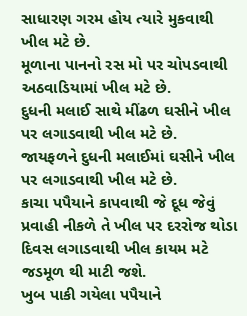સાધારણ ગરમ હોય ત્યારે મુકવાથી ખીલ મટે છે.
મૂળાના પાનનો રસ મો પર ચોપડવાથી અઠવાડિયામાં ખીલ મટે છે.
દુધની મલાઈ સાથે મીંઢળ ઘસીને ખીલ પર લગાડવાથી ખીલ મટે છે.
જાયફળને દુધની મલાઈમાં ઘસીને ખીલ પર લગાડવાથી ખીલ મટે છે.
કાચા પપૈયાને કાપવાથી જે દૂધ જેવું પ્રવાહી નીકળે તે ખીલ પર દરરોજ થોડા દિવસ લગાડવાથી ખીલ કાયમ મટે જડમૂળ થી માટી જશે.
ખુબ પાકી ગયેલા પપૈયાને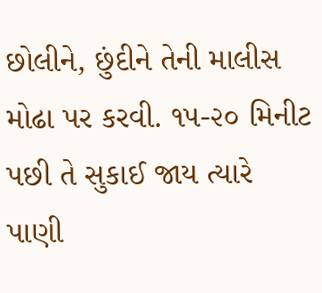છોલીને, છુંદીને તેની માલીસ મોઢા પર કરવી. ૧૫-૨૦ મિનીટ પછી તે સુકાઈ જાય ત્યારે પાણી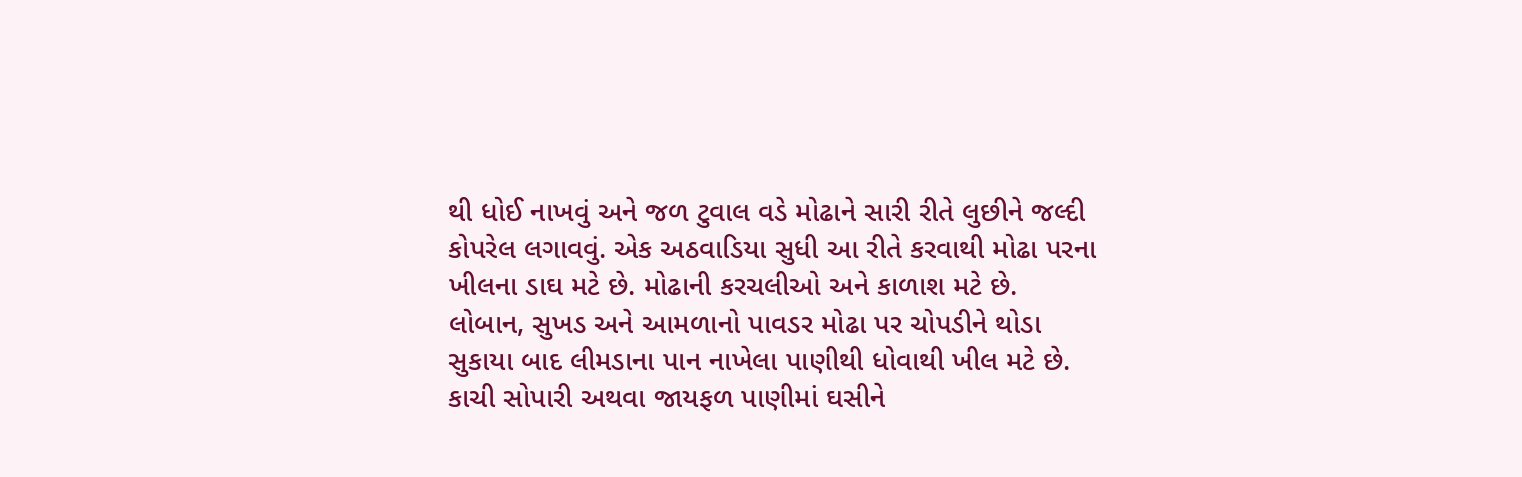થી ધોઈ નાખવું અને જળ ટુવાલ વડે મોઢાને સારી રીતે લુછીને જલ્દી કોપરેલ લગાવવું. એક અઠવાડિયા સુધી આ રીતે કરવાથી મોઢા પરના ખીલના ડાઘ મટે છે. મોઢાની કરચલીઓ અને કાળાશ મટે છે.
લોબાન, સુખડ અને આમળાનો પાવડર મોઢા પર ચોપડીને થોડા સુકાયા બાદ લીમડાના પાન નાખેલા પાણીથી ધોવાથી ખીલ મટે છે.
કાચી સોપારી અથવા જાયફળ પાણીમાં ઘસીને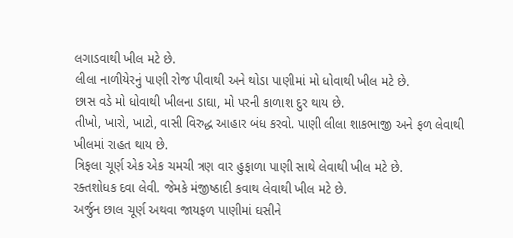લગાડવાથી ખીલ મટે છે.
લીલા નાળીયેરનું પાણી રોજ પીવાથી અને થોડા પાણીમાં મો ધોવાથી ખીલ મટે છે.
છાસ વડે મો ધોવાથી ખીલના ડાઘા, મો પરની કાળાશ દુર થાય છે.
તીખો, ખારો, ખાટો, વાસી વિરુદ્ધ આહાર બંધ કરવો. પાણી લીલા શાકભાજી અને ફળ લેવાથી ખીલમાં રાહત થાય છે.
ત્રિફલા ચૂર્ણ એક એક ચમચી ત્રણ વાર હુફાળા પાણી સાથે લેવાથી ખીલ મટે છે.
રક્તશોધક દવા લેવી. જેમકે મંજીષ્ઠાદી કવાથ લેવાથી ખીલ મટે છે.
અર્જુન છાલ ચૂર્ણ અથવા જાયફળ પાણીમાં ઘસીને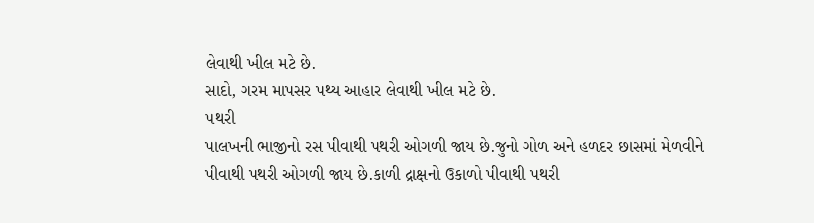લેવાથી ખીલ મટે છે.
સાદો, ગરમ માપસર પથ્ય આહાર લેવાથી ખીલ મટે છે.
૫થરી
પાલખની ભાજીનો રસ પીવાથી પથરી ઓગળી જાય છે.જુનો ગોળ અને હળદર છાસમાં મેળવીને પીવાથી પથરી ઓગળી જાય છે.કાળી દ્રાક્ષનો ઉકાળો પીવાથી પથરી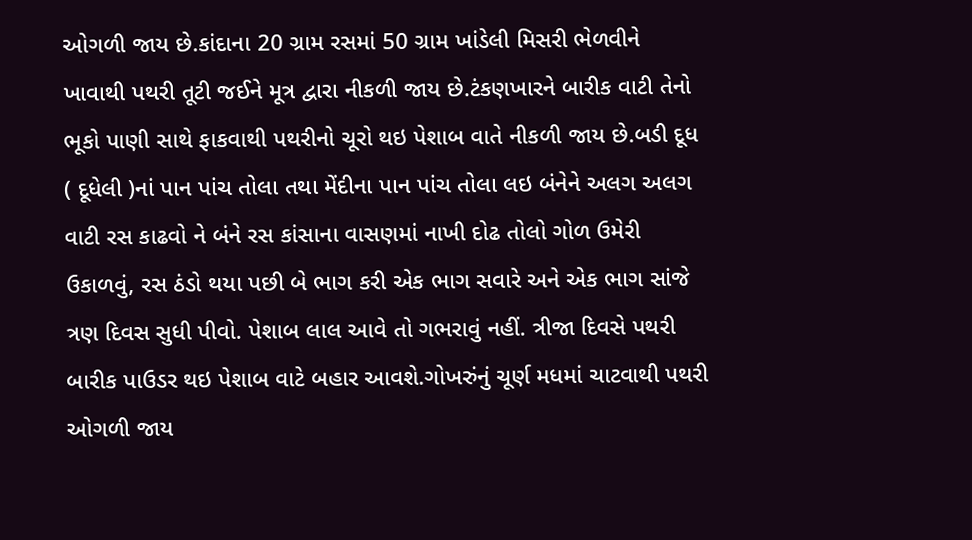ઓગળી જાય છે.કાંદાના 20 ગ્રામ રસમાં 50 ગ્રામ ખાંડેલી મિસરી ભેળવીને ખાવાથી પથરી તૂટી જઈને મૂત્ર દ્વારા નીકળી જાય છે.ટંકણખારને બારીક વાટી તેનો ભૂકો પાણી સાથે ફાકવાથી પથરીનો ચૂરો થઇ પેશાબ વાતે નીકળી જાય છે.બડી દૂધ ( દૂધેલી )નાં પાન પાંચ તોલા તથા મેંદીના પાન પાંચ તોલા લઇ બંનેને અલગ અલગ વાટી રસ કાઢવો ને બંને રસ કાંસાના વાસણમાં નાખી દોઢ તોલો ગોળ ઉમેરી ઉકાળવું, રસ ઠંડો થયા પછી બે ભાગ કરી એક ભાગ સવારે અને એક ભાગ સાંજે ત્રણ દિવસ સુધી પીવો. પેશાબ લાલ આવે તો ગભરાવું નહીં. ત્રીજા દિવસે પથરી બારીક પાઉડર થઇ પેશાબ વાટે બહાર આવશે.ગોખરુંનું ચૂર્ણ મધમાં ચાટવાથી પથરી ઓગળી જાય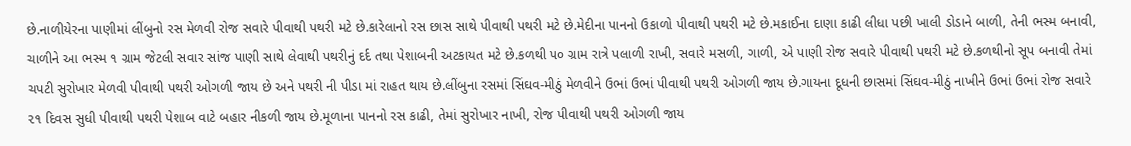છે.નાળીયેરના પાણીમાં લીંબુનો રસ મેળવી રોજ સવારે પીવાથી પથરી મટે છે.કારેલાનો રસ છાસ સાથે પીવાથી પથરી મટે છે.મેદીના પાનનો ઉકાળો પીવાથી પથરી મટે છે.મકાઈના દાણા કાઢી લીધા પછી ખાલી ડોડાને બાળી, તેની ભસ્મ બનાવી, ચાળીને આ ભસ્મ ૧ ગ્રામ જેટલી સવાર સાંજ પાણી સાથે લેવાથી પથરીનું દર્દ તથા પેશાબની અટકાયત મટે છે.કળથી ૫૦ ગ્રામ રાત્રે પલાળી રાખી, સવારે મસળી, ગાળી, એ પાણી રોજ સવારે પીવાથી પથરી મટે છે.કળથીનો સૂપ બનાવી તેમાં ચપટી સુરોખાર મેળવી પીવાથી પથરી ઓગળી જાય છે અને પથરી ની પીડા માં રાહત થાય છે.લીંબુના રસમાં સિંઘવ-મીઠું મેળવીને ઉભાં ઉભાં પીવાથી પથરી ઓગળી જાય છે.ગાયના દૂધની છાસમાં સિંઘવ-મીઠું નાખીને ઉભાં ઉભાં રોજ સવારે ૨૧ દિવસ સુધી પીવાથી પથરી પેશાબ વાટે બહાર નીકળી જાય છે.મૂળાના પાનનો રસ કાઢી, તેમાં સુરોખાર નાખી, રોજ પીવાથી પથરી ઓગળી જાય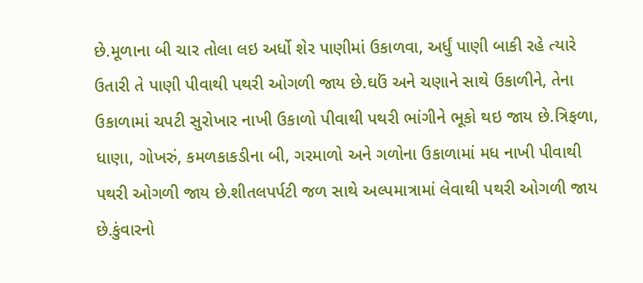છે.મૂળાના બી ચાર તોલા લઇ અર્ધો શેર પાણીમાં ઉકાળવા, અર્ધું પાણી બાકી રહે ત્યારે ઉતારી તે પાણી પીવાથી પથરી ઓગળી જાય છે.ઘઉં અને ચણાને સાથે ઉકાળીને, તેના ઉકાળામાં ચપટી સુરોખાર નાખી ઉકાળો પીવાથી પથરી ભાંગીને ભૂકો થઇ જાય છે.ત્રિફળા, ધાણા, ગોખરું, કમળકાકડીના બી, ગરમાળો અને ગળોના ઉકાળામાં મધ નાખી પીવાથી પથરી ઓગળી જાય છે.શીતલપર્પટી જળ સાથે અલ્પમાત્રામાં લેવાથી પથરી ઓગળી જાય છે.કુંવારનો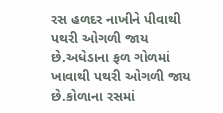રસ હળદર નાખીને પીવાથી પથરી ઓગળી જાય છે.અધેડાના ફળ ગોળમાં ખાવાથી પથરી ઓગળી જાય છે.કોળાના રસમાં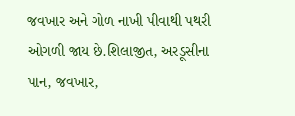જવખાર અને ગોળ નાખી પીવાથી પથરી ઓગળી જાય છે.શિલાજીત, અરડૂસીના પાન, જવખાર,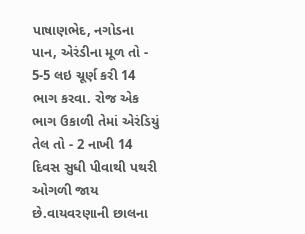પાષાણભેદ, નગોડના પાન, એરંડીના મૂળ તો - 5-5 લઇ ચૂર્ણ કરી 14 ભાગ કરવા. રોજ એક ભાગ ઉકાળી તેમાં એરંડિયું તેલ તો - 2 નાખી 14 દિવસ સુધી પીવાથી પથરી ઓગળી જાય છે.વાયવરણાની છાલના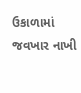ઉકાળામાં જવખાર નાખી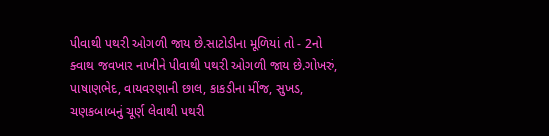પીવાથી પથરી ઓગળી જાય છે.સાટોડીના મૂળિયાં તો - 2નો ક્વાથ જવખાર નાખીને પીવાથી પથરી ઓગળી જાય છે.ગોખરું, પાષાણભેદ, વાયવરણાની છાલ, કાકડીના મીંજ, સુખડ, ચણકબાબનું ચૂર્ણ લેવાથી પથરી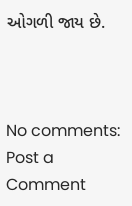ઓગળી જાય છે.



No comments:
Post a Comment